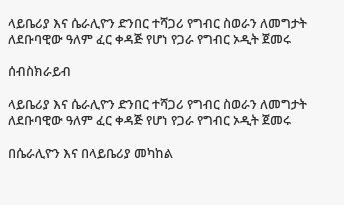ላይቤሪያ እና ሴራሊዮን ድንበር ተሻጋሪ የግብር ስወራን ለመግታት ለደቡባዊው ዓለም ፈር ቀዳጅ የሆነ የጋራ የግብር ኦዲት ጀመሩ

ሰብስክራይብ

ላይቤሪያ እና ሴራሊዮን ድንበር ተሻጋሪ የግብር ስወራን ለመግታት ለደቡባዊው ዓለም ፈር ቀዳጅ የሆነ የጋራ የግብር ኦዲት ጀመሩ

በሴራሊዮን እና በላይቤሪያ መካከል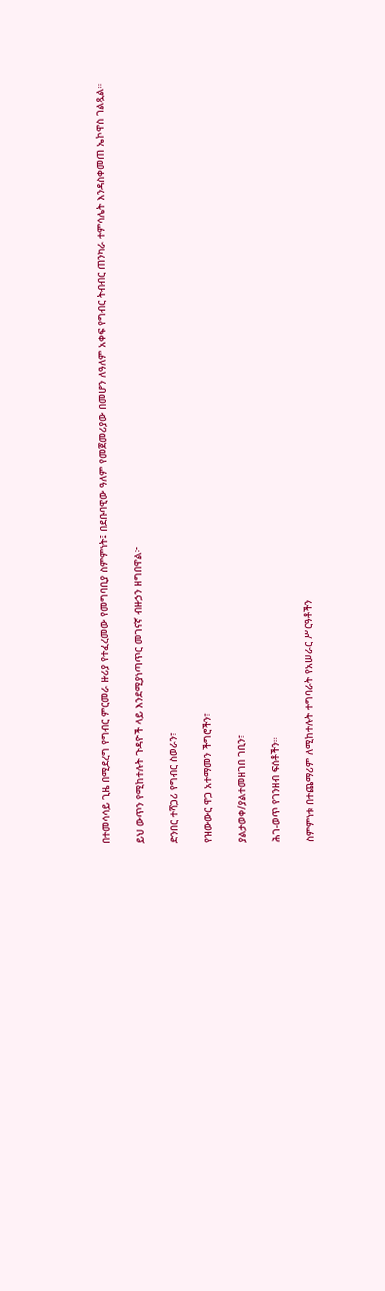በተመሳሳይ ጊዜ በሚደረግ የግብር ምርመራ ዙሪያ የተፈረመው የመግባቢያ ስምምነት፤ በደቡባዊው ዓለም የመጀመሪያው በመሆን ለዓለም አቀፍ የግብር ትብብር ጠንካራ ተምሳሌት እንዳስቀመጠ ኤኮዋስ ገልጿል።

ይህ ውጥን የሚከተሉት ጉዳዮች ላይ እንደሚያነጣጥር መገናኛ ብዙኃን ዘግበዋል፦

ድንበር ተሻጋሪ የግብር ስወራን፣

የዝውውር ዋጋ አተማመን ችግሮችን፣

ያልታወቀ/ያልተመዘገበ ገቢን፣

ሕገ-ወጥ የገንዘብ ፍሰቶችን።

ስምምነቱ በተጨማሪም ለሚከተሉት ተግባራት የአሠራር ሥርዓቶችን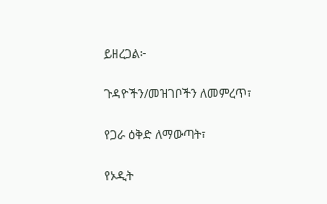ይዘረጋል፦

ጉዳዮችን/መዝገቦችን ለመምረጥ፣

የጋራ ዕቅድ ለማውጣት፣

የኦዲት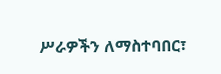ሥራዎችን ለማስተባበር፣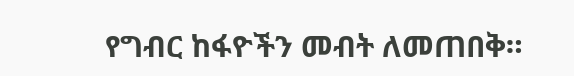የግብር ከፋዮችን መብት ለመጠበቅ።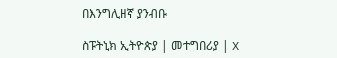በእንግሊዘኛ ያንብቡ

ስፑትኒክ ኢትዮጵያ | መተግበሪያ | X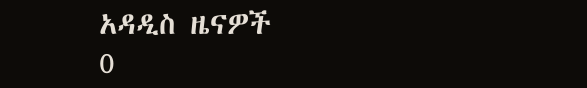አዳዲስ ዜናዎች
0